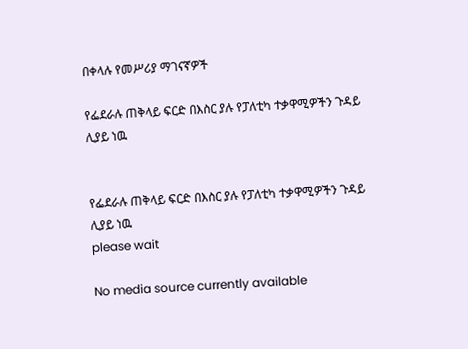በቀላሉ የመሥሪያ ማገናኛዎች

የፌደራሉ ጠቅላይ ፍርድ በእስር ያሉ የፓለቲካ ተቃዋሚዎችን ጉዳይ ሊያይ ነዉ


የፌደራሉ ጠቅላይ ፍርድ በእስር ያሉ የፓለቲካ ተቃዋሚዎችን ጉዳይ ሊያይ ነዉ
please wait

No media source currently available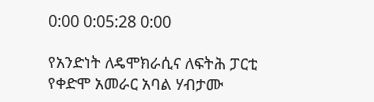0:00 0:05:28 0:00

የአንድነት ለዴሞክራሲና ለፍትሕ ፓርቲ የቀድሞ አመራር አባል ሃብታሙ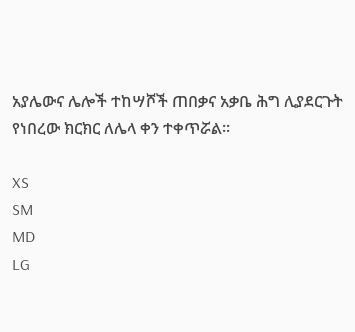አያሌውና ሌሎች ተከሣሾች ጠበቃና አቃቤ ሕግ ሊያደርጉት የነበረው ክርክር ለሌላ ቀን ተቀጥሯል፡፡

XS
SM
MD
LG